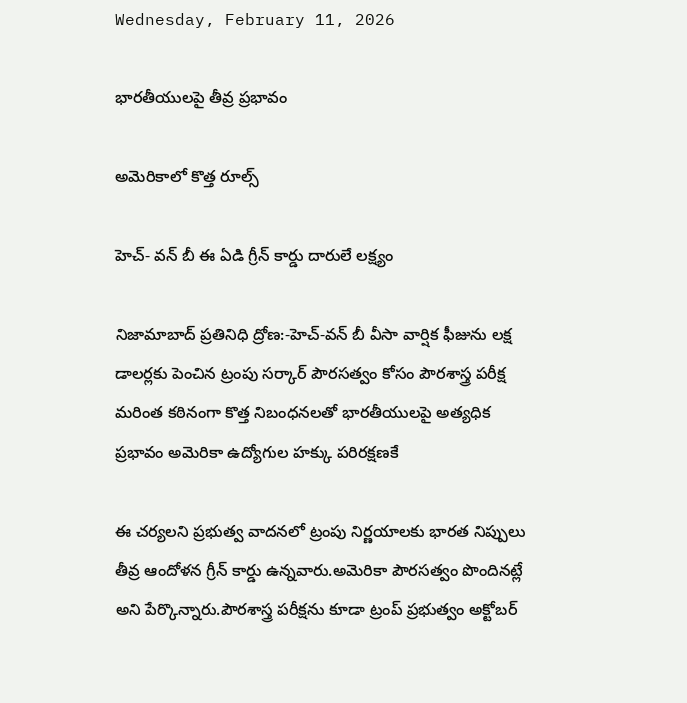Wednesday, February 11, 2026

భారతీయులపై తీవ్ర ప్రభావం

అమెరికాలో కొత్త రూల్స్

హెచ్- వన్ బీ ఈ ఏడి గ్రీన్ కార్డు దారులే లక్ష్యం

నిజామాబాద్ ప్రతినిధి ద్రోణ:-హెచ్-వన్ బీ వీసా వార్షిక ఫీజును లక్ష డాలర్లకు పెంచిన ట్రంపు సర్కార్ పౌరసత్వం కోసం పౌరశాస్త్ర పరీక్ష మరింత కఠినంగా కొత్త నిబంధనలతో భారతీయులపై అత్యధిక ప్రభావం అమెరికా ఉద్యోగుల హక్కు పరిరక్షణకే

ఈ చర్యలని ప్రభుత్వ వాదనలో ట్రంపు నిర్ణయాలకు భారత నిప్పులు తీవ్ర ఆందోళన గ్రీన్ కార్డు ఉన్నవారు.అమెరికా పౌరసత్వం పొందినట్లే అని పేర్కొన్నారు.పౌరశాస్త్ర పరీక్షను కూడా ట్రంప్ ప్రభుత్వం అక్టోబర్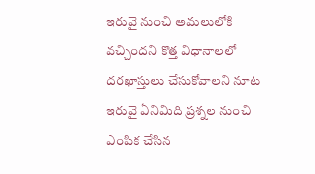ఇరువై నుంచి అమలులోకి వచ్చిందని కొత్త విధానాలలో దరఖాస్తులు చేసుకోవాలని నూట ఇరువై ఏనిమిది ప్రశ్నల నుంచి ఎంపిక చేసిన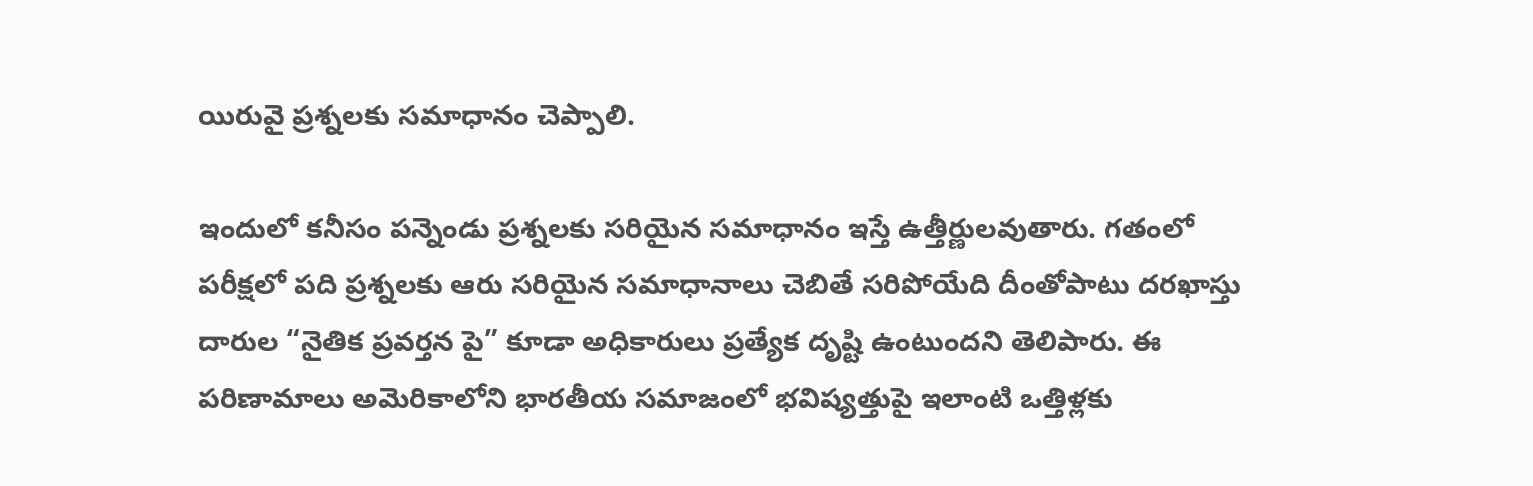యిరువై ప్రశ్నలకు సమాధానం చెప్పాలి.

ఇందులో కనీసం పన్నెండు ప్రశ్నలకు సరియైన సమాధానం ఇస్తే ఉత్తీర్ణులవుతారు. గతంలో పరీక్షలో పది ప్రశ్నలకు ఆరు సరియైన సమాధానాలు చెబితే సరిపోయేది దీంతోపాటు దరఖాస్తు దారుల “నైతిక ప్రవర్తన పై” కూడా అధికారులు ప్రత్యేక దృష్టి ఉంటుందని తెలిపారు. ఈ పరిణామాలు అమెరికాలోని భారతీయ సమాజంలో భవిష్యత్తుపై ఇలాంటి ఒత్తిళ్లకు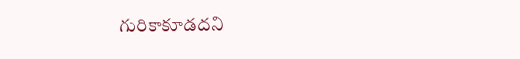గురికాకూడదని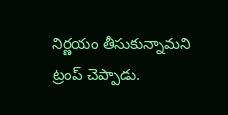నిర్ణయం తీసుకున్నామని ట్రంప్ చెప్పాడు.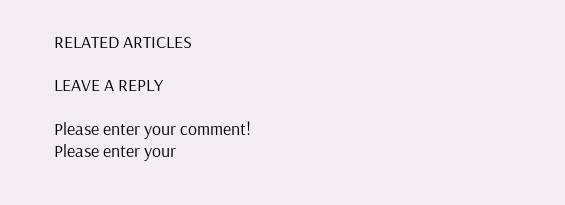RELATED ARTICLES

LEAVE A REPLY

Please enter your comment!
Please enter your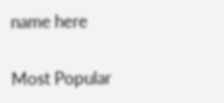name here

Most Popular